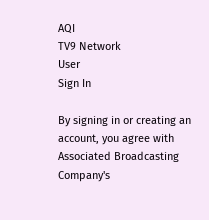AQI
TV9 Network
User
Sign In

By signing in or creating an account, you agree with Associated Broadcasting Company's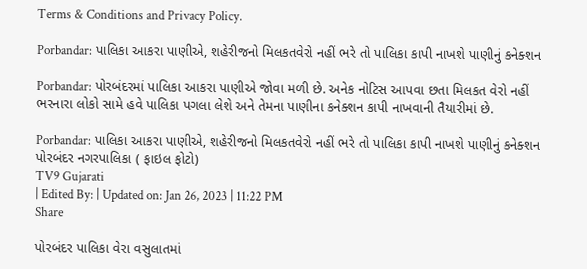Terms & Conditions and Privacy Policy.

Porbandar: પાલિકા આકરા પાણીએ, શહેરીજનો મિલકતવેરો નહીં ભરે તો પાલિકા કાપી નાખશે પાણીનું કનેક્શન

Porbandar: પોરબંદરમાં પાલિકા આકરા પાણીએ જોવા મળી છે. અનેક નોટિસ આપવા છતા મિલકત વેરો નહીં ભરનારા લોકો સામે હવે પાલિકા પગલા લેશે અને તેમના પાણીના કનેક્શન કાપી નાખવાની તૈયારીમાં છે.

Porbandar: પાલિકા આકરા પાણીએ, શહેરીજનો મિલકતવેરો નહીં ભરે તો પાલિકા કાપી નાખશે પાણીનું કનેક્શન
પોરબંદર નગરપાલિકા ( ફાઇલ ફોટો)
TV9 Gujarati
| Edited By: | Updated on: Jan 26, 2023 | 11:22 PM
Share

પોરબંદર પાલિકા વેરા વસુલાતમાં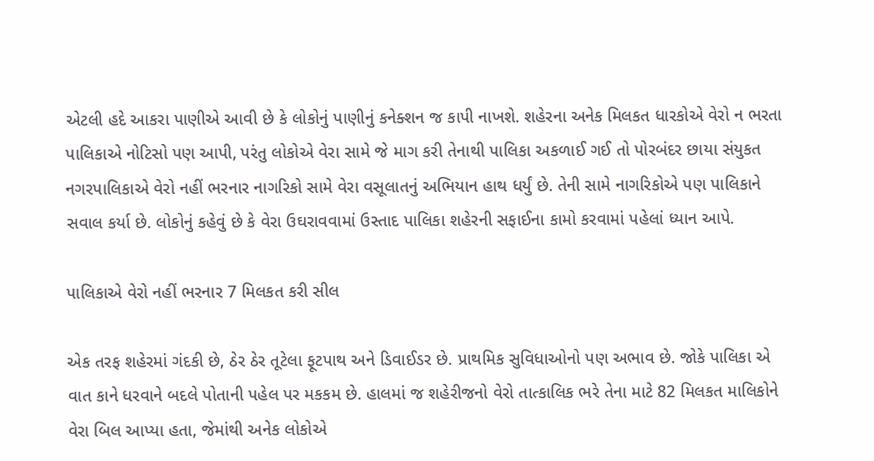એટલી હદે આકરા પાણીએ આવી છે કે લોકોનું પાણીનું કનેક્શન જ કાપી નાખશે. શહેરના અનેક મિલકત ધારકોએ વેરો ન ભરતા પાલિકાએ નોટિસો પણ આપી, પરંતુ લોકોએ વેરા સામે જે માગ કરી તેનાથી પાલિકા અકળાઈ ગઈ તો પોરબંદર છાયા સંયુકત નગરપાલિકાએ વેરો નહીં ભરનાર નાગરિકો સામે વેરા વસૂલાતનું અભિયાન હાથ ધર્યું છે. તેની સામે નાગરિકોએ પણ પાલિકાને સવાલ કર્યા છે. લોકોનું કહેવું છે કે વેરા ઉઘરાવવામાં ઉસ્તાદ પાલિકા શહેરની સફાઈના કામો કરવામાં પહેલાં ધ્યાન આપે.

પાલિકાએ વેરો નહીં ભરનાર 7 મિલકત કરી સીલ

એક તરફ શહેરમાં ગંદકી છે, ઠેર ઠેર તૂટેલા ફૂટપાથ અને ડિવાઈડર છે. પ્રાથમિક સુવિધાઓનો પણ અભાવ છે. જોકે પાલિકા એ વાત કાને ધરવાને બદલે પોતાની પહેલ પર મકકમ છે. હાલમાં જ શહેરીજનો વેરો તાત્કાલિક ભરે તેના માટે 82 મિલકત માલિકોને વેરા બિલ આપ્યા હતા, જેમાંથી અનેક લોકોએ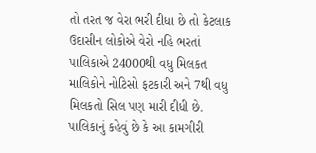તો તરત જ વેરા ભરી દીધા છે તો કેટલાક ઉદાસીન લોકોએ વેરો નહિ ભરતાં પાલિકાએ 24000થી વધુ મિલકત માલિકોને નોટિસો ફટકારી અને 7થી વધુ મિલકતો સિલ પણ મારી દીધી છે. પાલિકાનું કહેવું છે કે આ કામગીરી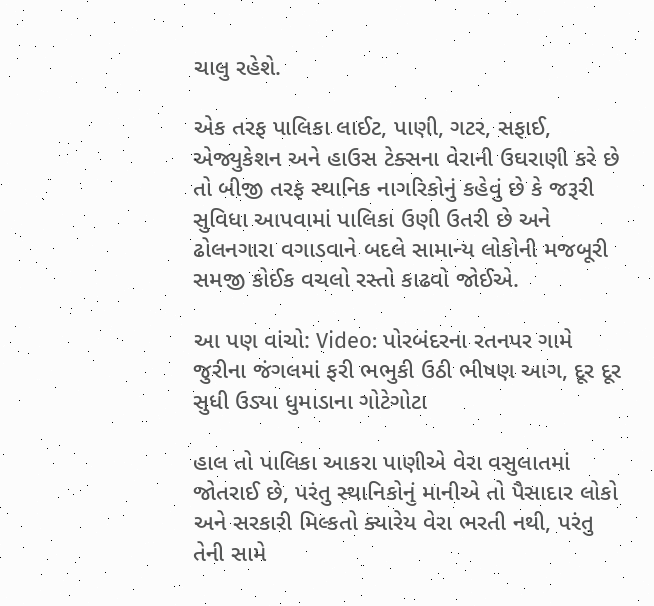ચાલુ રહેશે.

એક તરફ પાલિકા લાઈટ, પાણી, ગટર, સફાઈ, એજ્યુકેશન અને હાઉસ ટેક્સના વેરાની ઉઘરાણી કરે છે તો બીજી તરફ સ્થાનિક નાગરિકોનું કહેવું છે કે જરૂરી સુવિધા આપવામાં પાલિકા ઉણી ઉતરી છે અને ઢોલનગારા વગાડવાને બદલે સામાન્ય લોકોની મજબૂરી સમજી કોઈક વચલો રસ્તો કાઢવો જોઈએ.

આ પણ વાંચો: Video: પોરબંદરના રતનપર ગામે જુરીના જંગલમાં ફરી ભભુકી ઉઠી ભીષણ આગ, દૂર દૂર સુધી ઉડ્યા ધુમાડાના ગોટેગોટા

હાલ તો પાલિકા આકરા પાણીએ વેરા વસુલાતમાં જોતરાઈ છે, પરંતુ સ્થાનિકોનું માનીએ તો પૈસાદાર લોકો અને સરકારી મિલ્કતો ક્યારેય વેરા ભરતી નથી, પરંતુ તેની સામે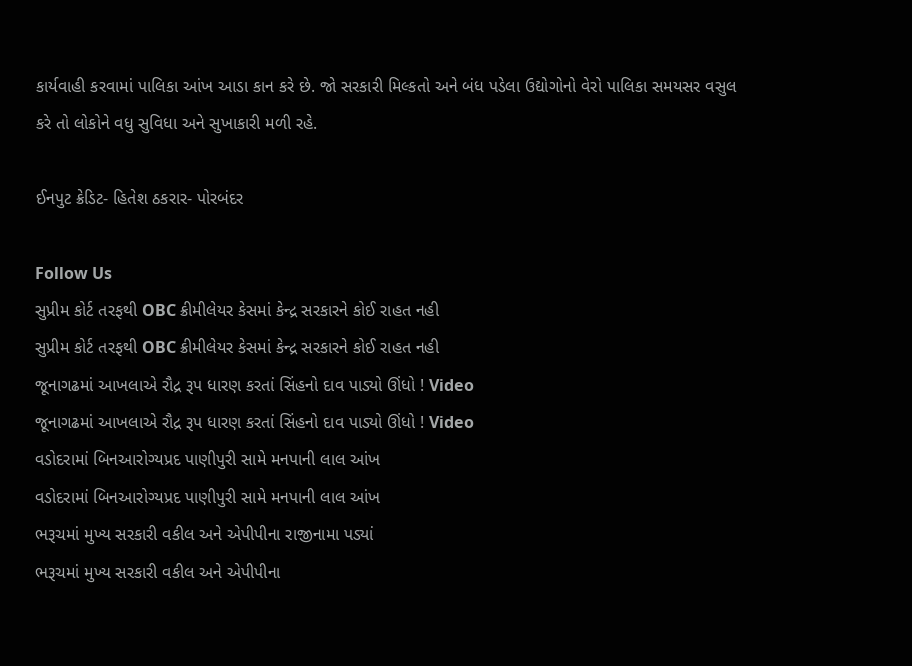કાર્યવાહી કરવામાં પાલિકા આંખ આડા કાન કરે છે. જો સરકારી મિલ્કતો અને બંધ પડેલા ઉદ્યોગોનો વેરો પાલિકા સમયસર વસુલ કરે તો લોકોને વધુ સુવિધા અને સુખાકારી મળી રહે.

ઈનપુટ ક્રેડિટ- હિતેશ ઠકરાર- પોરબંદર

Follow Us
સુપ્રીમ કોર્ટ તરફથી OBC ક્રીમીલેયર કેસમાં કેન્દ્ર સરકારને કોઈ રાહત નહી
સુપ્રીમ કોર્ટ તરફથી OBC ક્રીમીલેયર કેસમાં કેન્દ્ર સરકારને કોઈ રાહત નહી
જૂનાગઢમાં આખલાએ રૌદ્ર રૂપ ધારણ કરતાં સિંહનો દાવ પાડ્યો ઊંધો ! Video
જૂનાગઢમાં આખલાએ રૌદ્ર રૂપ ધારણ કરતાં સિંહનો દાવ પાડ્યો ઊંધો ! Video
વડોદરામાં બિનઆરોગ્યપ્રદ પાણીપુરી સામે મનપાની લાલ આંખ
વડોદરામાં બિનઆરોગ્યપ્રદ પાણીપુરી સામે મનપાની લાલ આંખ
ભરૂચમાં મુખ્ય સરકારી વકીલ અને એપીપીના રાજીનામા પડ્યાં
ભરૂચમાં મુખ્ય સરકારી વકીલ અને એપીપીના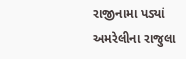રાજીનામા પડ્યાં
અમરેલીના રાજુલા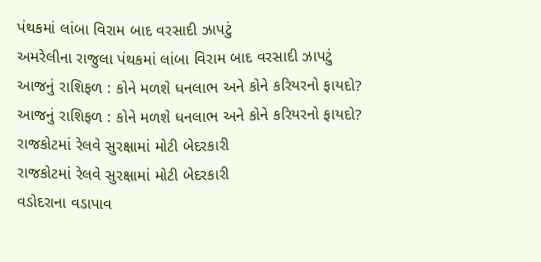પંથકમાં લાંબા વિરામ બાદ વરસાદી ઝાપટું
અમરેલીના રાજુલા પંથકમાં લાંબા વિરામ બાદ વરસાદી ઝાપટું
આજનું રાશિફળ : કોને મળશે ધનલાભ અને કોને કરિયરનો ફાયદો?
આજનું રાશિફળ : કોને મળશે ધનલાભ અને કોને કરિયરનો ફાયદો?
રાજકોટમાં રેલવે સુરક્ષામાં મોટી બેદરકારી
રાજકોટમાં રેલવે સુરક્ષામાં મોટી બેદરકારી
વડોદરાના વડાપાવ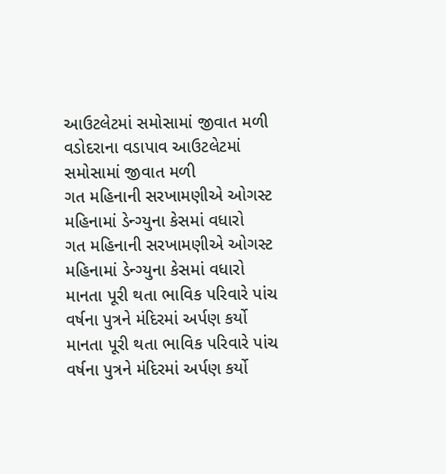આઉટલેટમાં સમોસામાં જીવાત મળી
વડોદરાના વડાપાવ આઉટલેટમાં સમોસામાં જીવાત મળી
ગત મહિનાની સરખામણીએ ઓગસ્ટ મહિનામાં ડેન્ગ્યુના કેસમાં વધારો
ગત મહિનાની સરખામણીએ ઓગસ્ટ મહિનામાં ડેન્ગ્યુના કેસમાં વધારો
માનતા પૂરી થતા ભાવિક પરિવારે પાંચ વર્ષના પુત્રને મંદિરમાં અર્પણ કર્યો
માનતા પૂરી થતા ભાવિક પરિવારે પાંચ વર્ષના પુત્રને મંદિરમાં અર્પણ કર્યો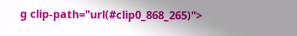g clip-path="url(#clip0_868_265)">